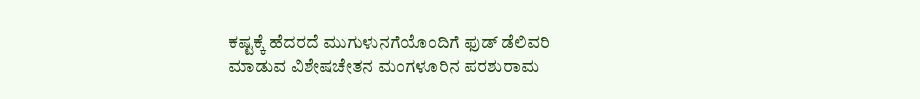ಕಷ್ಟಕ್ಕೆ ಹೆದರದೆ ಮುಗುಳುನಗೆಯೊಂದಿಗೆ ಫುಡ್ ಡೆಲಿವರಿ ಮಾಡುವ ವಿಶೇಷಚೇತನ ಮಂಗಳೂರಿನ ಪರಶುರಾಮ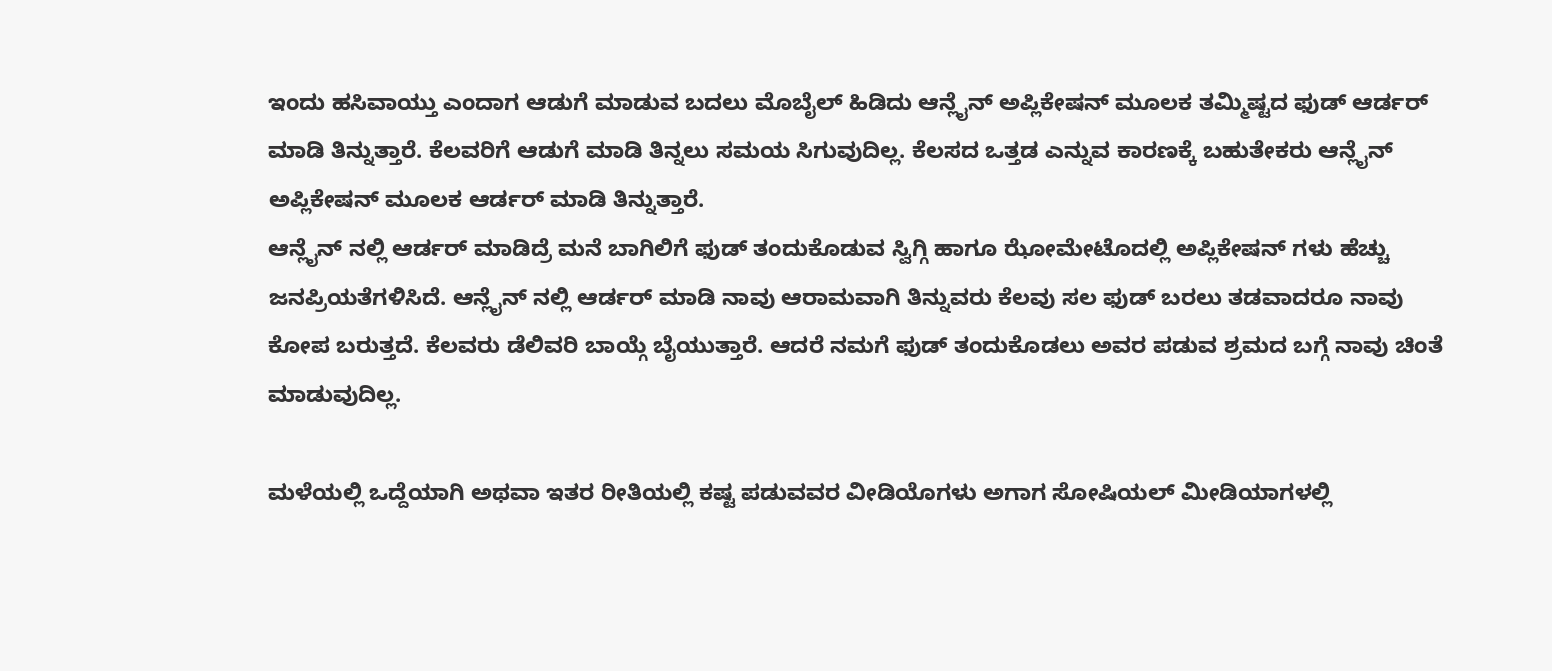ಇಂದು ಹಸಿವಾಯ್ತು ಎಂದಾಗ ಆಡುಗೆ ಮಾಡುವ ಬದಲು ಮೊಬೈಲ್ ಹಿಡಿದು ಆನ್ಲೈನ್ ಅಪ್ಲಿಕೇಷನ್ ಮೂಲಕ ತಮ್ಮಿಷ್ಟದ ಫುಡ್ ಆರ್ಡರ್ ಮಾಡಿ ತಿನ್ನುತ್ತಾರೆ. ಕೆಲವರಿಗೆ ಆಡುಗೆ ಮಾಡಿ ತಿನ್ನಲು ಸಮಯ ಸಿಗುವುದಿಲ್ಲ. ಕೆಲಸದ ಒತ್ತಡ ಎನ್ನುವ ಕಾರಣಕ್ಕೆ ಬಹುತೇಕರು ಆನ್ಲೈನ್ ಅಪ್ಲಿಕೇಷನ್ ಮೂಲಕ ಆರ್ಡರ್ ಮಾಡಿ ತಿನ್ನುತ್ತಾರೆ.
ಆನ್ಲೈನ್ ನಲ್ಲಿ ಆರ್ಡರ್ ಮಾಡಿದ್ರೆ ಮನೆ ಬಾಗಿಲಿಗೆ ಫುಡ್ ತಂದುಕೊಡುವ ಸ್ವಿಗ್ಗಿ ಹಾಗೂ ಝೋಮೇಟೊದಲ್ಲಿ ಅಪ್ಲಿಕೇಷನ್ ಗಳು ಹೆಚ್ಚು ಜನಪ್ರಿಯತೆಗಳಿಸಿದೆ. ಆನ್ಲೈನ್ ನಲ್ಲಿ ಆರ್ಡರ್ ಮಾಡಿ ನಾವು ಆರಾಮವಾಗಿ ತಿನ್ನುವರು ಕೆಲವು ಸಲ ಫುಡ್ ಬರಲು ತಡವಾದರೂ ನಾವು ಕೋಪ ಬರುತ್ತದೆ. ಕೆಲವರು ಡೆಲಿವರಿ ಬಾಯ್ಗೆ ಬೈಯುತ್ತಾರೆ. ಆದರೆ ನಮಗೆ ಫುಡ್ ತಂದುಕೊಡಲು ಅವರ ಪಡುವ ಶ್ರಮದ ಬಗ್ಗೆ ನಾವು ಚಿಂತೆ ಮಾಡುವುದಿಲ್ಲ.

ಮಳೆಯಲ್ಲಿ ಒದ್ದೆಯಾಗಿ ಅಥವಾ ಇತರ ರೀತಿಯಲ್ಲಿ ಕಷ್ಟ ಪಡುವವರ ವೀಡಿಯೊಗಳು ಅಗಾಗ ಸೋಷಿಯಲ್ ಮೀಡಿಯಾಗಳಲ್ಲಿ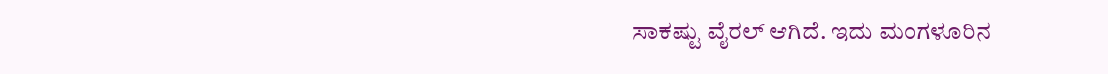ಸಾಕಷ್ಟು ವೈರಲ್ ಆಗಿದೆ. ಇದು ಮಂಗಳೂರಿನ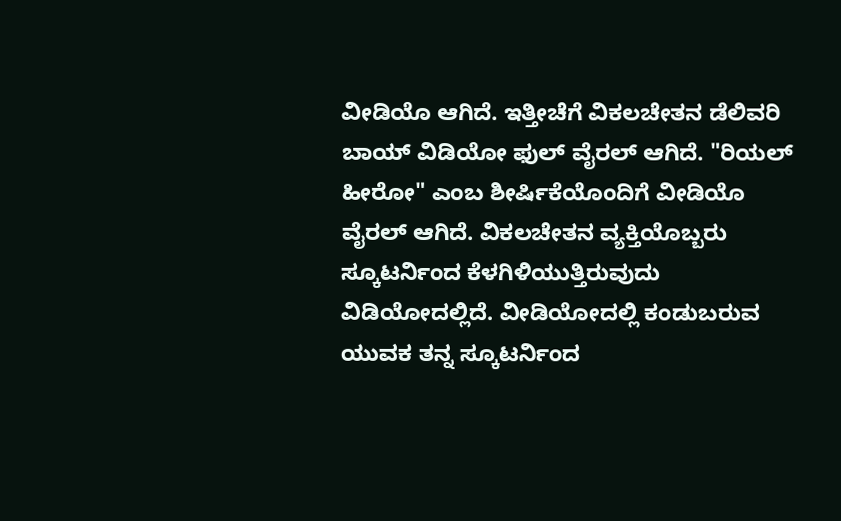ವೀಡಿಯೊ ಆಗಿದೆ. ಇತ್ತೀಚೆಗೆ ವಿಕಲಚೇತನ ಡೆಲಿವರಿ ಬಾಯ್ ವಿಡಿಯೋ ಫುಲ್ ವೈರಲ್ ಆಗಿದೆ. "ರಿಯಲ್ ಹೀರೋ" ಎಂಬ ಶೀರ್ಷಿಕೆಯೊಂದಿಗೆ ವೀಡಿಯೊ ವೈರಲ್ ಆಗಿದೆ. ವಿಕಲಚೇತನ ವ್ಯಕ್ತಿಯೊಬ್ಬರು ಸ್ಕೂಟರ್ನಿಂದ ಕೆಳಗಿಳಿಯುತ್ತಿರುವುದು ವಿಡಿಯೋದಲ್ಲಿದೆ. ವೀಡಿಯೋದಲ್ಲಿ ಕಂಡುಬರುವ ಯುವಕ ತನ್ನ ಸ್ಕೂಟರ್ನಿಂದ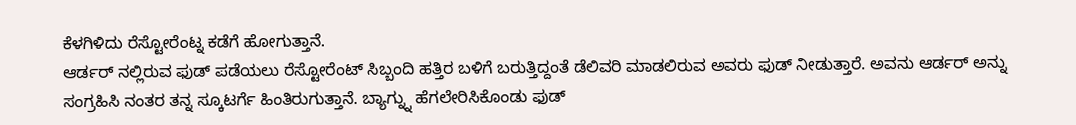ಕೆಳಗಿಳಿದು ರೆಸ್ಟೋರೆಂಟ್ನ ಕಡೆಗೆ ಹೋಗುತ್ತಾನೆ.
ಆರ್ಡರ್ ನಲ್ಲಿರುವ ಫುಡ್ ಪಡೆಯಲು ರೆಸ್ಟೋರೆಂಟ್ ಸಿಬ್ಬಂದಿ ಹತ್ತಿರ ಬಳಿಗೆ ಬರುತ್ತಿದ್ದಂತೆ ಡೆಲಿವರಿ ಮಾಡಲಿರುವ ಅವರು ಫುಡ್ ನೀಡುತ್ತಾರೆ. ಅವನು ಆರ್ಡರ್ ಅನ್ನು ಸಂಗ್ರಹಿಸಿ ನಂತರ ತನ್ನ ಸ್ಕೂಟರ್ಗೆ ಹಿಂತಿರುಗುತ್ತಾನೆ. ಬ್ಯಾಗ್ನ್ನು ಹೆಗಲೇರಿಸಿಕೊಂಡು ಫುಡ್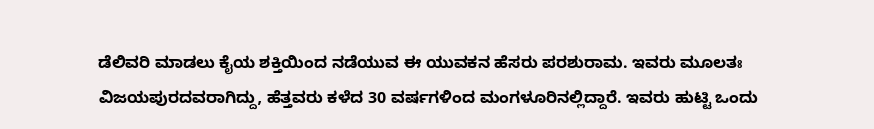ಡೆಲಿವರಿ ಮಾಡಲು ಕೈಯ ಶಕ್ತಿಯಿಂದ ನಡೆಯುವ ಈ ಯುವಕನ ಹೆಸರು ಪರಶುರಾಮ. ಇವರು ಮೂಲತಃ ವಿಜಯಪುರದವರಾಗಿದ್ದು, ಹೆತ್ತವರು ಕಳೆದ 30 ವರ್ಷಗಳಿಂದ ಮಂಗಳೂರಿನಲ್ಲಿದ್ದಾರೆ. ಇವರು ಹುಟ್ಟಿ ಒಂದು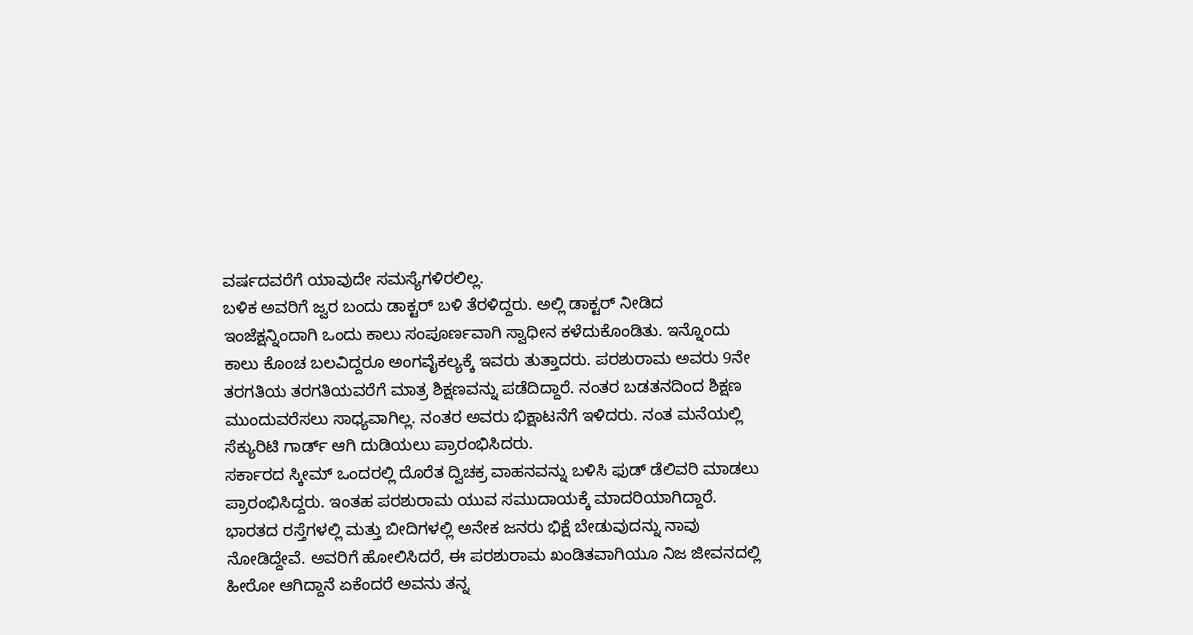ವರ್ಷದವರೆಗೆ ಯಾವುದೇ ಸಮಸ್ಯೆಗಳಿರಲಿಲ್ಲ.
ಬಳಿಕ ಅವರಿಗೆ ಜ್ವರ ಬಂದು ಡಾಕ್ಟರ್ ಬಳಿ ತೆರಳಿದ್ದರು. ಅಲ್ಲಿ ಡಾಕ್ಟರ್ ನೀಡಿದ ಇಂಜೆಕ್ಷನ್ನಿಂದಾಗಿ ಒಂದು ಕಾಲು ಸಂಪೂರ್ಣವಾಗಿ ಸ್ವಾಧೀನ ಕಳೆದುಕೊಂಡಿತು. ಇನ್ನೊಂದು ಕಾಲು ಕೊಂಚ ಬಲವಿದ್ದರೂ ಅಂಗವೈಕಲ್ಯಕ್ಕೆ ಇವರು ತುತ್ತಾದರು. ಪರಶುರಾಮ ಅವರು 9ನೇ ತರಗತಿಯ ತರಗತಿಯವರೆಗೆ ಮಾತ್ರ ಶಿಕ್ಷಣವನ್ನು ಪಡೆದಿದ್ದಾರೆ. ನಂತರ ಬಡತನದಿಂದ ಶಿಕ್ಷಣ ಮುಂದುವರೆಸಲು ಸಾಧ್ಯವಾಗಿಲ್ಲ. ನಂತರ ಅವರು ಭಿಕ್ಷಾಟನೆಗೆ ಇಳಿದರು. ನಂತ ಮನೆಯಲ್ಲಿ ಸೆಕ್ಯುರಿಟಿ ಗಾರ್ಡ್ ಆಗಿ ದುಡಿಯಲು ಪ್ರಾರಂಭಿಸಿದರು.
ಸರ್ಕಾರದ ಸ್ಕೀಮ್ ಒಂದರಲ್ಲಿ ದೊರೆತ ದ್ವಿಚಕ್ರ ವಾಹನವನ್ನು ಬಳಿಸಿ ಫುಡ್ ಡೆಲಿವರಿ ಮಾಡಲು ಪ್ರಾರಂಭಿಸಿದ್ದರು. ಇಂತಹ ಪರಶುರಾಮ ಯುವ ಸಮುದಾಯಕ್ಕೆ ಮಾದರಿಯಾಗಿದ್ದಾರೆ. ಭಾರತದ ರಸ್ತೆಗಳಲ್ಲಿ ಮತ್ತು ಬೀದಿಗಳಲ್ಲಿ ಅನೇಕ ಜನರು ಭಿಕ್ಷೆ ಬೇಡುವುದನ್ನು ನಾವು ನೋಡಿದ್ದೇವೆ. ಅವರಿಗೆ ಹೋಲಿಸಿದರೆ, ಈ ಪರಶುರಾಮ ಖಂಡಿತವಾಗಿಯೂ ನಿಜ ಜೀವನದಲ್ಲಿ ಹೀರೋ ಆಗಿದ್ದಾನೆ ಏಕೆಂದರೆ ಅವನು ತನ್ನ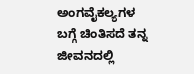ಅಂಗವೈಕಲ್ಯಗಳ ಬಗ್ಗೆ ಚಿಂತಿಸದೆ ತನ್ನ ಜೀವನದಲ್ಲಿ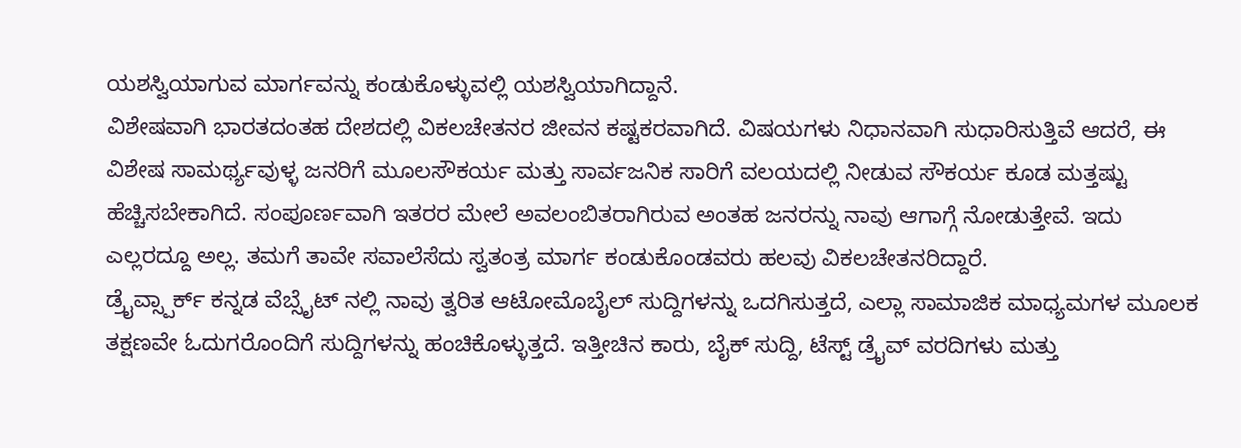ಯಶಸ್ವಿಯಾಗುವ ಮಾರ್ಗವನ್ನು ಕಂಡುಕೊಳ್ಳುವಲ್ಲಿ ಯಶಸ್ವಿಯಾಗಿದ್ದಾನೆ.
ವಿಶೇಷವಾಗಿ ಭಾರತದಂತಹ ದೇಶದಲ್ಲಿ ವಿಕಲಚೇತನರ ಜೀವನ ಕಷ್ಟಕರವಾಗಿದೆ. ವಿಷಯಗಳು ನಿಧಾನವಾಗಿ ಸುಧಾರಿಸುತ್ತಿವೆ ಆದರೆ, ಈ ವಿಶೇಷ ಸಾಮರ್ಥ್ಯವುಳ್ಳ ಜನರಿಗೆ ಮೂಲಸೌಕರ್ಯ ಮತ್ತು ಸಾರ್ವಜನಿಕ ಸಾರಿಗೆ ವಲಯದಲ್ಲಿ ನೀಡುವ ಸೌಕರ್ಯ ಕೂಡ ಮತ್ತಷ್ಟು ಹೆಚ್ಚಿಸಬೇಕಾಗಿದೆ. ಸಂಪೂರ್ಣವಾಗಿ ಇತರರ ಮೇಲೆ ಅವಲಂಬಿತರಾಗಿರುವ ಅಂತಹ ಜನರನ್ನು ನಾವು ಆಗಾಗ್ಗೆ ನೋಡುತ್ತೇವೆ. ಇದು ಎಲ್ಲರದ್ದೂ ಅಲ್ಲ. ತಮಗೆ ತಾವೇ ಸವಾಲೆಸೆದು ಸ್ವತಂತ್ರ ಮಾರ್ಗ ಕಂಡುಕೊಂಡವರು ಹಲವು ವಿಕಲಚೇತನರಿದ್ದಾರೆ.
ಡ್ರೈವ್ಸ್ಪಾರ್ಕ್ ಕನ್ನಡ ವೆಬ್ಸೈಟ್ ನಲ್ಲಿ ನಾವು ತ್ವರಿತ ಆಟೋಮೊಬೈಲ್ ಸುದ್ದಿಗಳನ್ನು ಒದಗಿಸುತ್ತದೆ, ಎಲ್ಲಾ ಸಾಮಾಜಿಕ ಮಾಧ್ಯಮಗಳ ಮೂಲಕ ತಕ್ಷಣವೇ ಓದುಗರೊಂದಿಗೆ ಸುದ್ದಿಗಳನ್ನು ಹಂಚಿಕೊಳ್ಳುತ್ತದೆ. ಇತ್ತೀಚಿನ ಕಾರು, ಬೈಕ್ ಸುದ್ದಿ, ಟೆಸ್ಟ್ ಡ್ರೈವ್ ವರದಿಗಳು ಮತ್ತು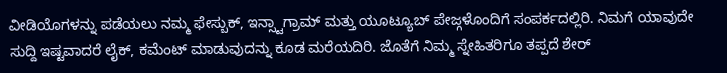ವೀಡಿಯೊಗಳನ್ನು ಪಡೆಯಲು ನಮ್ಮ ಫೇಸ್ಬುಕ್, ಇನ್ಸ್ಟಾಗ್ರಾಮ್ ಮತ್ತು ಯೂಟ್ಯೂಬ್ ಪೇಜ್ಗಳೊಂದಿಗೆ ಸಂಪರ್ಕದಲ್ಲಿರಿ. ನಿಮಗೆ ಯಾವುದೇ ಸುದ್ದಿ ಇಷ್ಟವಾದರೆ ಲೈಕ್, ಕಮೆಂಟ್ ಮಾಡುವುದನ್ನು ಕೂಡ ಮರೆಯದಿರಿ. ಜೊತೆಗೆ ನಿಮ್ಮ ಸ್ನೇಹಿತರಿಗೂ ತಪ್ಪದೆ ಶೇರ್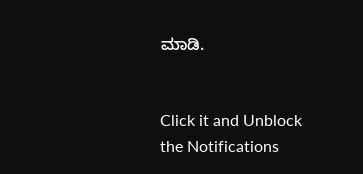ಮಾಡಿ.


Click it and Unblock the Notifications